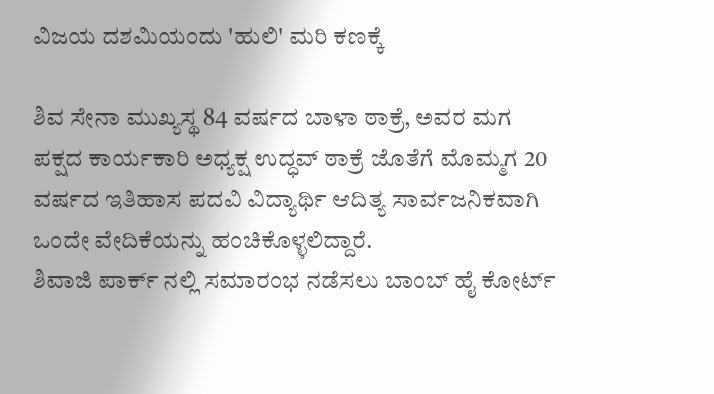ವಿಜಯ ದಶಮಿಯಂದು 'ಹುಲಿ' ಮರಿ ಕಣಕ್ಕೆ

ಶಿವ ಸೇನಾ ಮುಖ್ಯಸ್ಥ 84 ವರ್ಷದ ಬಾಳಾ ಠಾಕ್ರೆ, ಅವರ ಮಗ ಪಕ್ಷದ ಕಾರ್ಯಕಾರಿ ಅಧ್ಯಕ್ಷ ಉದ್ಧವ್ ಠಾಕ್ರೆ ಜೊತೆಗೆ ಮೊಮ್ಮಗ 20 ವರ್ಷದ ಇತಿಹಾಸ ಪದವಿ ವಿದ್ಯಾರ್ಥಿ ಆದಿತ್ಯ ಸಾರ್ವಜನಿಕವಾಗಿ ಒಂದೇ ವೇದಿಕೆಯನ್ನು ಹಂಚಿಕೊಳ್ಳಲಿದ್ದಾರೆ.
ಶಿವಾಜಿ ಪಾರ್ಕ್ ನಲ್ಲಿ ಸಮಾರಂಭ ನಡೆಸಲು ಬಾಂಬ್ ಹೈ ಕೋರ್ಟ್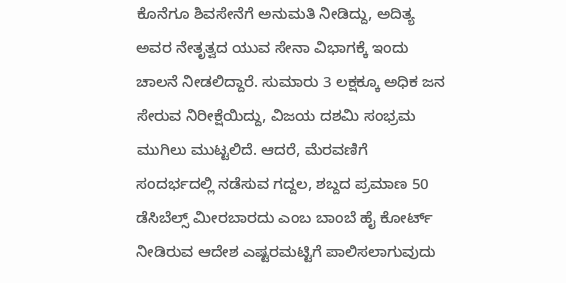ಕೊನೆಗೂ ಶಿವಸೇನೆಗೆ ಅನುಮತಿ ನೀಡಿದ್ದು, ಅದಿತ್ಯ ಅವರ ನೇತೃತ್ವದ ಯುವ ಸೇನಾ ವಿಭಾಗಕ್ಕೆ ಇಂದು ಚಾಲನೆ ನೀಡಲಿದ್ದಾರೆ. ಸುಮಾರು 3 ಲಕ್ಷಕ್ಕೂ ಅಧಿಕ ಜನ ಸೇರುವ ನಿರೀಕ್ಷೆಯಿದ್ದು, ವಿಜಯ ದಶಮಿ ಸಂಭ್ರಮ ಮುಗಿಲು ಮುಟ್ಟಲಿದೆ. ಆದರೆ, ಮೆರವಣಿಗೆ ಸಂದರ್ಭದಲ್ಲಿ ನಡೆಸುವ ಗದ್ದಲ, ಶಬ್ದದ ಪ್ರಮಾಣ 50 ಡೆಸಿಬೆಲ್ಸ್ ಮೀರಬಾರದು ಎಂಬ ಬಾಂಬೆ ಹೈ ಕೋರ್ಟ್ ನೀಡಿರುವ ಆದೇಶ ಎಷ್ಟರಮಟ್ಟಿಗೆ ಪಾಲಿಸಲಾಗುವುದು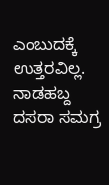ಎಂಬುದಕ್ಕೆ ಉತ್ತರವಿಲ್ಲ.
ನಾಡಹಬ್ದ ದಸರಾ ಸಮಗ್ರ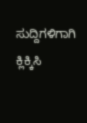ಸುದ್ದಿಗಳಿಗಾಗಿ ಕ್ಲಿಕ್ಕಿಸಿ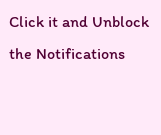Click it and Unblock the Notifications